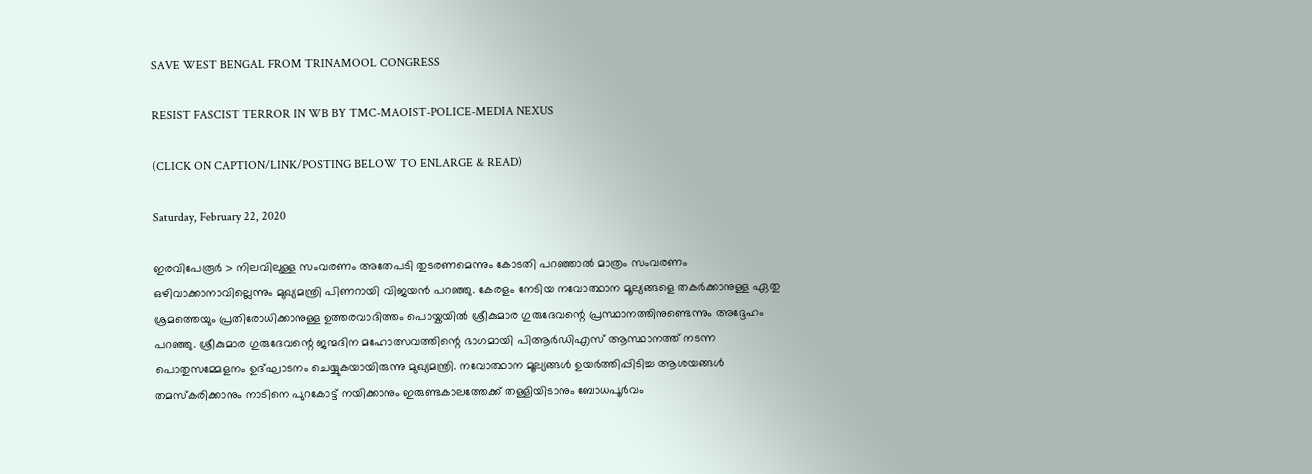SAVE WEST BENGAL FROM TRINAMOOL CONGRESS

RESIST FASCIST TERROR IN WB BY TMC-MAOIST-POLICE-MEDIA NEXUS

(CLICK ON CAPTION/LINK/POSTING BELOW TO ENLARGE & READ)

Saturday, February 22, 2020

ഇരവിപേരൂർ > നിലവിലുള്ള സംവരണം അതേപടി തുടരണമെന്നും കോടതി പറഞ്ഞാൽ മാത്രം സംവരണം ഒഴിവാക്കാനാവില്ലെന്നും മുഖ്യമന്ത്രി പിണറായി വിജയൻ പറഞ്ഞു. കേരളം നേടിയ നവോത്ഥാന മൂല്യങ്ങളെ തകർക്കാനുള്ള ഏതു ശ്രമത്തെയും പ്രതിരോധിക്കാനുള്ള ഉത്തരവാദിത്തം പൊയ്കയിൽ ശ്രീകുമാര ഗുരുദേവന്റെ പ്രസ്ഥാനത്തിനുണ്ടെന്നും അദ്ദേഹം പറഞ്ഞു. ശ്രീകുമാര ഗുരുദേവന്റെ ജന്മദിന മഹോത്സവത്തിന്റെ ഭാഗമായി പിആർഡിഎസ് ആസ്ഥാനത്ത് നടന്ന പൊതുസമ്മേളനം ഉദ്ഘാടനം ചെയ്യുകയായിരുന്നു മുഖ്യമന്ത്രി. നവോത്ഥാന മൂല്യങ്ങൾ ഉയർത്തിപ്പിടിച്ച ആശയങ്ങൾ തമസ്‌കരിക്കാനും നാടിനെ പുറകോട്ട് നയിക്കാനും ഇരുണ്ടകാലത്തേക്ക് തള്ളിയിടാനും ബോധപൂർവം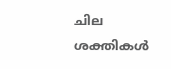ചില ശക്തികൾ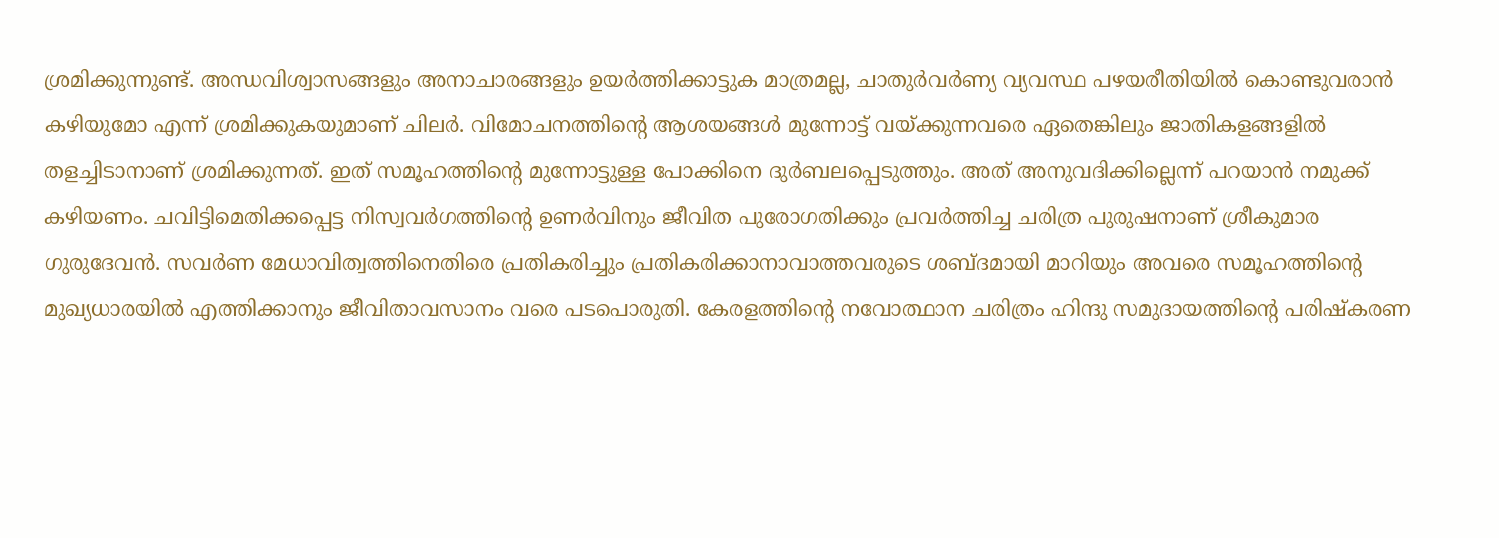ശ്രമിക്കുന്നുണ്ട്. അന്ധവിശ്വാസങ്ങളും അനാചാരങ്ങളും ഉയർത്തിക്കാട്ടുക മാത്രമല്ല, ചാതുർവർണ്യ വ്യവസ്ഥ പഴയരീതിയിൽ കൊണ്ടുവരാൻ കഴിയുമോ എന്ന് ശ്രമിക്കുകയുമാണ് ചിലർ. വിമോചനത്തിന്റെ ആശയങ്ങൾ മുന്നോട്ട് വയ്ക്കുന്നവരെ ഏതെങ്കിലും ജാതികളങ്ങളിൽ തളച്ചിടാനാണ് ശ്രമിക്കുന്നത്. ഇത് സമൂഹത്തിന്റെ മുന്നോട്ടുള്ള പോക്കിനെ ദുർബലപ്പെടുത്തും. അത് അനുവദിക്കില്ലെന്ന് പറയാൻ നമുക്ക് കഴിയണം. ചവിട്ടിമെതിക്കപ്പെട്ട നിസ്വവർഗത്തിന്റെ ഉണർവിനും ജീവിത പുരോഗതിക്കും പ്രവർത്തിച്ച ചരിത്ര പുരുഷനാണ് ശ്രീകുമാര ഗുരുദേവൻ. സവർണ മേധാവിത്വത്തിനെതിരെ പ്രതികരിച്ചും പ്രതികരിക്കാനാവാത്തവരുടെ ശബ്ദമായി മാറിയും അവരെ സമൂഹത്തിന്റെ മുഖ്യധാരയിൽ എത്തിക്കാനും ജീവിതാവസാനം വരെ പടപൊരുതി. കേരളത്തിന്റെ നവോത്ഥാന ചരിത്രം ഹിന്ദു സമുദായത്തിന്റെ പരിഷ്‌കരണ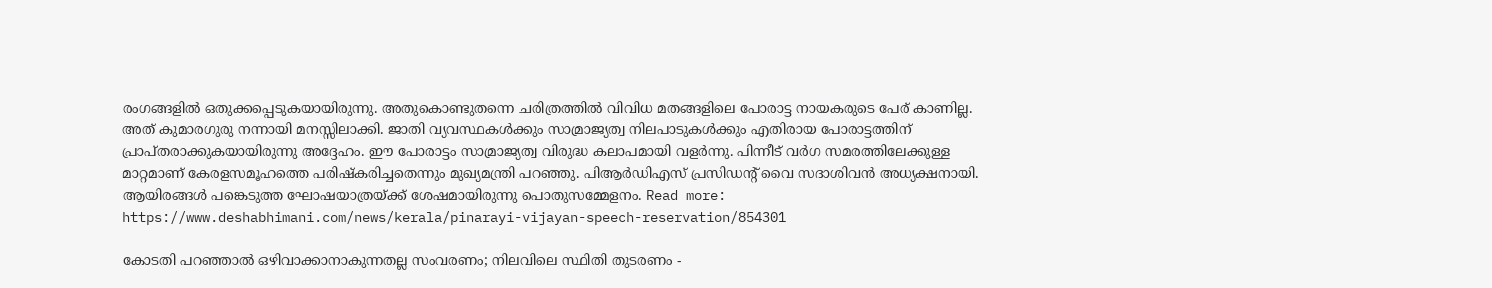രംഗങ്ങളിൽ ഒതുക്കപ്പെടുകയായിരുന്നു. അതുകൊണ്ടുതന്നെ ചരിത്രത്തിൽ വിവിധ മതങ്ങളിലെ പോരാട്ട നായകരുടെ പേര് കാണില്ല. അത് കുമാരഗുരു നന്നായി മനസ്സിലാക്കി. ജാതി വ്യവസ്ഥകൾക്കും സാമ്രാജ്യത്വ നിലപാടുകൾക്കും എതിരായ പോരാട്ടത്തിന് പ്രാപ്തരാക്കുകയായിരുന്നു അദ്ദേഹം. ഈ പോരാട്ടം സാമ്രാജ്യത്വ വിരുദ്ധ കലാപമായി വളർന്നു. പിന്നീട് വർഗ സമരത്തിലേക്കുള്ള മാറ്റമാണ് കേരളസമൂഹത്തെ പരിഷ്‌കരിച്ചതെന്നും മുഖ്യമന്ത്രി പറഞ്ഞു. പിആർഡിഎസ് പ്രസിഡന്റ് വൈ സദാശിവൻ അധ്യക്ഷനായി. ആയിരങ്ങൾ പങ്കെടുത്ത ഘോഷയാത്രയ്ക്ക് ശേഷമായിരുന്നു പൊതുസമ്മേളനം. Read more: https://www.deshabhimani.com/news/kerala/pinarayi-vijayan-speech-reservation/854301

കോടതി പറഞ്ഞാൽ ഒഴിവാക്കാനാകുന്നതല്ല സംവരണം; നിലവിലെ സ്ഥിതി തുടരണം -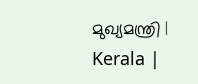മുഖ്യമന്ത്രി | Kerala |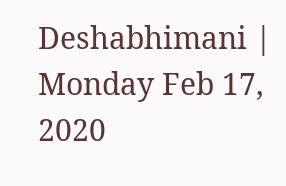Deshabhimani | Monday Feb 17, 2020